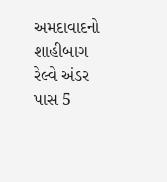અમદાવાદનો શાહીબાગ રેલ્વે અંડર પાસ 5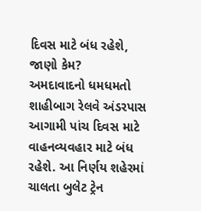દિવસ માટે બંધ રહેશે, જાણો કેમ?
અમદાવાદનો ધમધમતો શાહીબાગ રેલવે અંડરપાસ આગામી પાંચ દિવસ માટે વાહનવ્યવહાર માટે બંધ રહેશે. આ નિર્ણય શહેરમાં ચાલતા બુલેટ ટ્રેન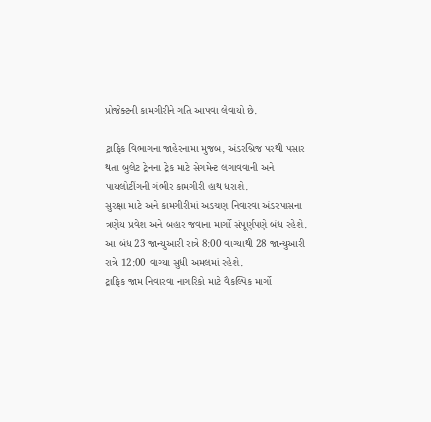પ્રોજેક્ટની કામગીરીને ગતિ આપવા લેવાયો છે.

ટ્રાફિક વિભાગના જાહેરનામા મુજબ, અંડરબ્રિજ પરથી પસાર થતા બુલેટ ટ્રેનના ટ્રેક માટે સેગમેન્ટ લગાવવાની અને પાયલોટીંગની ગંભીર કામગીરી હાથ ધરાશે.
સુરક્ષા માટે અને કામગીરીમાં અડચણ નિવારવા અંડરપાસના ત્રણેય પ્રવેશ અને બહાર જવાના માર્ગો સંપૂર્ણપણે બંધ રહેશે. આ બંધ 23 જાન્યુઆરી રાત્રે 8:00 વાગ્યાથી 28 જાન્યુઆરી રાત્રે 12:00 વાગ્યા સુધી અમલમાં રહેશે.
ટ્રાફિક જામ નિવારવા નાગરિકો માટે વૈકલ્પિક માર્ગો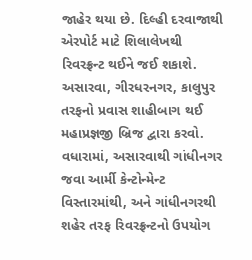જાહેર થયા છે. દિલ્હી દરવાજાથી એરપોર્ટ માટે શિલાલેખથી રિવરફ્રન્ટ થઈને જઈ શકાશે. અસારવા, ગીરધરનગર, કાલુપુર તરફનો પ્રવાસ શાહીબાગ થઈ મહાપ્રજ્ઞજી બ્રિજ દ્વારા કરવો.
વધારામાં, અસારવાથી ગાંધીનગર જવા આર્મી કેન્ટોન્મેન્ટ વિસ્તારમાંથી, અને ગાંધીનગરથી શહેર તરફ રિવરફ્રન્ટનો ઉપયોગ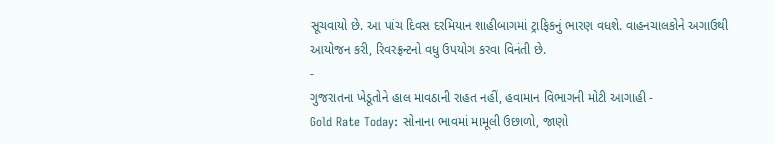સૂચવાયો છે. આ પાંચ દિવસ દરમિયાન શાહીબાગમાં ટ્રાફિકનું ભારણ વધશે. વાહનચાલકોને અગાઉથી આયોજન કરી, રિવરફ્રન્ટનો વધુ ઉપયોગ કરવા વિનંતી છે.
-
ગુજરાતના ખેડૂતોને હાલ માવઠાની રાહત નહીં, હવામાન વિભાગની મોટી આગાહી -
Gold Rate Today: સોનાના ભાવમાં મામૂલી ઉછાળો, જાણો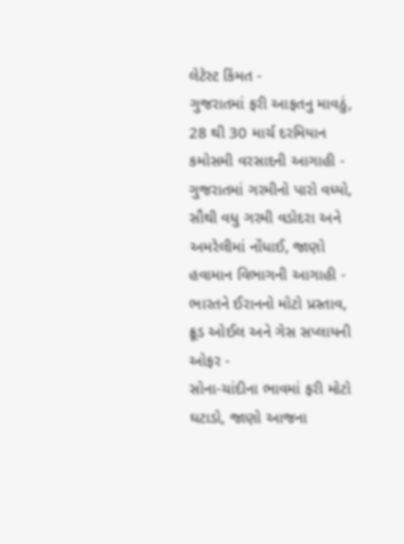લેટેસ્ટ કિંમત -
ગુજરાતમાં ફરી આફતનુ માવઠું, 28 થી 30 માર્ચ દરમિયાન કમોસમી વરસાદની આગાહી -
ગુજરાતમાં ગરમીનો પારો વધ્યો, સૌથી વધુ ગરમી વડોદરા અને અમરેલીમાં નોંધાઈ, જાણો હવામાન વિભાગની આગાહી -
ભારતને ઈરાનનો મોટો પ્રસ્તાવ, ક્રૂડ ઓઈલ અને ગેસ સપ્લાયની ઓફર -
સોના-ચાંદીના ભાવમાં ફરી મોટો ઘટાડો, જાણો આજના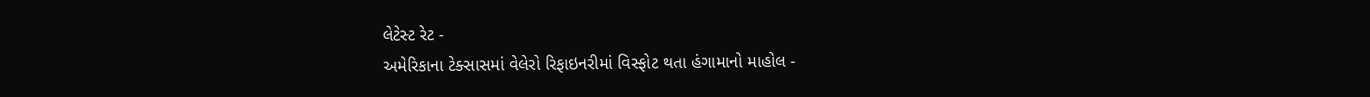લેટેસ્ટ રેટ -
અમેરિકાના ટેક્સાસમાં વેલેરો રિફાઇનરીમાં વિસ્ફોટ થતા હંગામાનો માહોલ -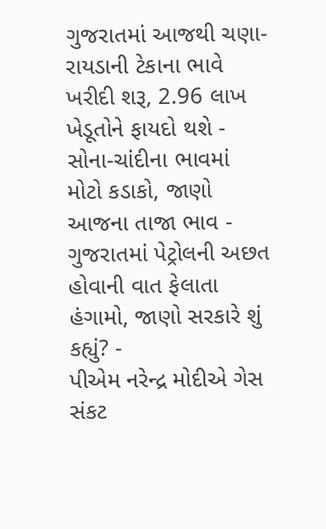ગુજરાતમાં આજથી ચણા-રાયડાની ટેકાના ભાવે ખરીદી શરૂ, 2.96 લાખ ખેડૂતોને ફાયદો થશે -
સોના-ચાંદીના ભાવમાં મોટો કડાકો, જાણો આજના તાજા ભાવ -
ગુજરાતમાં પેટ્રોલની અછત હોવાની વાત ફેલાતા હંગામો, જાણો સરકારે શું કહ્યું? -
પીએમ નરેન્દ્ર મોદીએ ગેસ સંકટ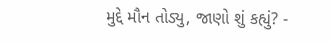મુદ્દે મૌન તોડ્યુ, જાણો શું કહ્યું? -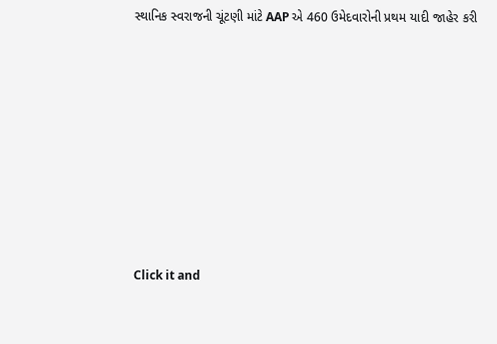સ્થાનિક સ્વરાજની ચૂંટણી માંટે AAP એ 460 ઉમેદવારોની પ્રથમ યાદી જાહેર કરી








Click it and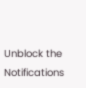Unblock the Notifications